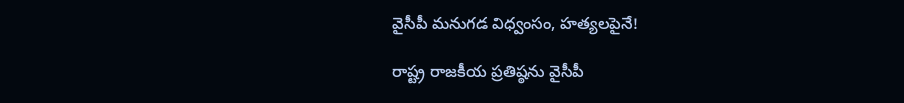వైసీపీ మనుగడ విధ్వంసం, హత్యలపైనే!

రాష్ట్ర రాజకీయ ప్రతిష్ఠను వైసీపీ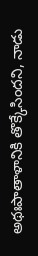అథఃపాతాళానికి తొక్కేసిందని, నాడు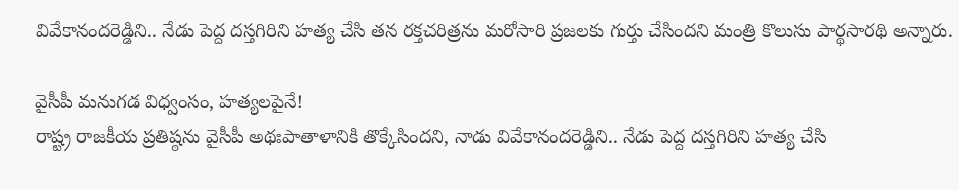వివేకానందరెడ్డిని.. నేడు పెద్ద దస్తగిరిని హత్య చేసి తన రక్తచరిత్రను మరోసారి ప్రజలకు గుర్తు చేసిందని మంత్రి కొలుసు పార్థసారథి అన్నారు.

వైసీపీ మనుగడ విధ్వంసం, హత్యలపైనే!
రాష్ట్ర రాజకీయ ప్రతిష్ఠను వైసీపీ అథఃపాతాళానికి తొక్కేసిందని, నాడు వివేకానందరెడ్డిని.. నేడు పెద్ద దస్తగిరిని హత్య చేసి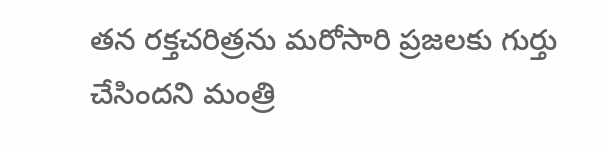తన రక్తచరిత్రను మరోసారి ప్రజలకు గుర్తు చేసిందని మంత్రి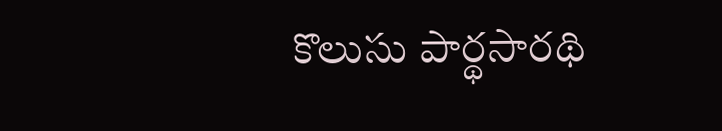కొలుసు పార్థసారథి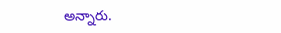అన్నారు.